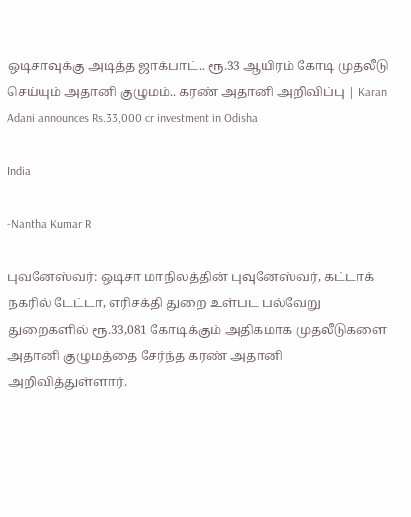ஒடிசாவுக்கு அடித்த ஜாக்பாட்.. ரூ.33 ஆயிரம் கோடி முதலீடு செய்யும் அதானி குழுமம்.. கரண் அதானி அறிவிப்பு | Karan Adani announces Rs.33,000 cr investment in Odisha

India

-Nantha Kumar R

புவனேஸ்வர்: ஒடிசா மாநிலத்தின் புவுனேஸ்வர், கட்டாக் நகரில் டேட்டா, எரிசக்தி துறை உள்பட பல்வேறு துறைகளில் ரூ.33,081 கோடிக்கும் அதிகமாக முதலீடுகளை அதானி குழுமத்தை சேர்ந்த கரண் அதானி அறிவித்துள்ளார்.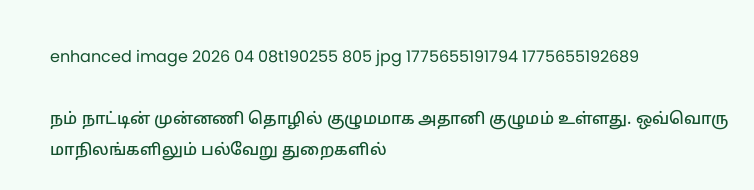enhanced image 2026 04 08t190255 805 jpg 1775655191794 1775655192689

நம் நாட்டின் முன்னணி தொழில் குழுமமாக அதானி குழுமம் உள்ளது. ஒவ்வொரு மாநிலங்களிலும் பல்வேறு துறைகளில்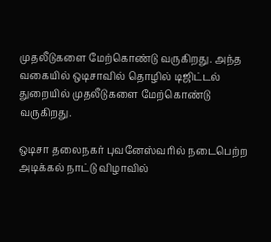முதலீடுகளை மேற்கொண்டு வருகிறது. அந்த வகையில் ஒடிசாவில் தொழில் டிஜிட்டல் துறையில் முதலீடுகளை மேற்கொண்டு வருகிறது.

ஒடிசா தலைநகர் புவனேஸ்வரில் நடைபெற்ற அடிக்கல் நாட்டு விழாவில்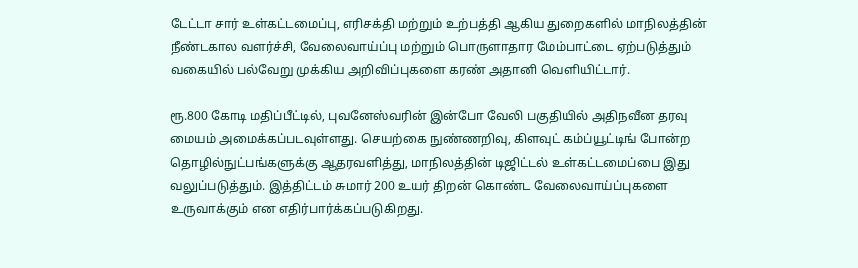டேட்டா சார் உள்கட்டமைப்பு, எரிசக்தி மற்றும் உற்பத்தி ஆகிய துறைகளில் மாநிலத்தின் நீண்டகால வளர்ச்சி, வேலைவாய்ப்பு மற்றும் பொருளாதார மேம்பாட்டை ஏற்படுத்தும் வகையில் பல்வேறு முக்கிய அறிவிப்புகளை கரண் அதானி வெளியிட்டார்.

ரூ.800 கோடி மதிப்பீட்டில், புவனேஸ்வரின் இன்போ வேலி பகுதியில் அதிநவீன தரவு மையம் அமைக்கப்படவுள்ளது. செயற்கை நுண்ணறிவு, கிளவுட் கம்ப்யூட்டிங் போன்ற தொழில்நுட்பங்களுக்கு ஆதரவளித்து, மாநிலத்தின் டிஜிட்டல் உள்கட்டமைப்பை இது வலுப்படுத்தும். இத்திட்டம் சுமார் 200 உயர் திறன் கொண்ட வேலைவாய்ப்புகளை உருவாக்கும் என எதிர்பார்க்கப்படுகிறது.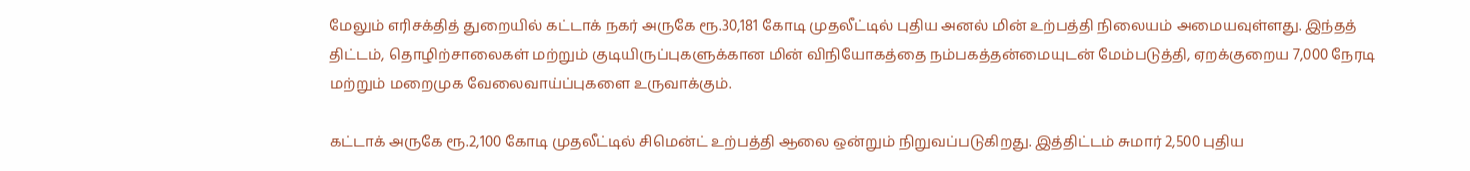மேலும் எரிசக்தித் துறையில் கட்டாக் நகர் அருகே ரூ.30,181 கோடி முதலீட்டில் புதிய அனல் மின் உற்பத்தி நிலையம் அமையவுள்ளது. இந்தத் திட்டம், தொழிற்சாலைகள் மற்றும் குடியிருப்புகளுக்கான மின் விநியோகத்தை நம்பகத்தன்மையுடன் மேம்படுத்தி, ஏறக்குறைய 7,000 நேரடி மற்றும் மறைமுக வேலைவாய்ப்புகளை உருவாக்கும்.

கட்டாக் அருகே ரூ.2,100 கோடி முதலீட்டில் சிமென்ட் உற்பத்தி ஆலை ஒன்றும் நிறுவப்படுகிறது. இத்திட்டம் சுமார் 2,500 புதிய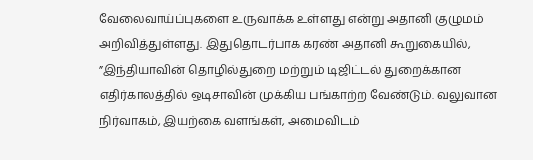வேலைவாய்ப்புகளை உருவாக்க உள்ளது என்று அதானி குழுமம் அறிவித்துள்ளது. இதுதொடர்பாக கரண் அதானி கூறுகையில், ”இந்தியாவின் தொழில்துறை மற்றும் டிஜிட்டல் துறைக்கான எதிர்காலத்தில் ஒடிசாவின் முக்கிய பங்காற்ற வேண்டும். வலுவான நிர்வாகம், இயற்கை வளங்கள், அமைவிடம்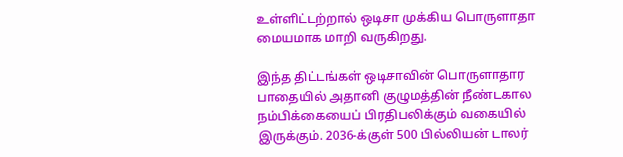உள்ளிட்டற்றால் ஒடிசா முக்கிய பொருளாதா மையமாக மாறி வருகிறது.

இந்த திட்டங்கள் ஒடிசாவின் பொருளாதார பாதையில் அதானி குழுமத்தின் நீண்டகால நம்பிக்கையைப் பிரதிபலிக்கும் வகையில் இருக்கும். 2036-க்குள் 500 பில்லியன் டாலர்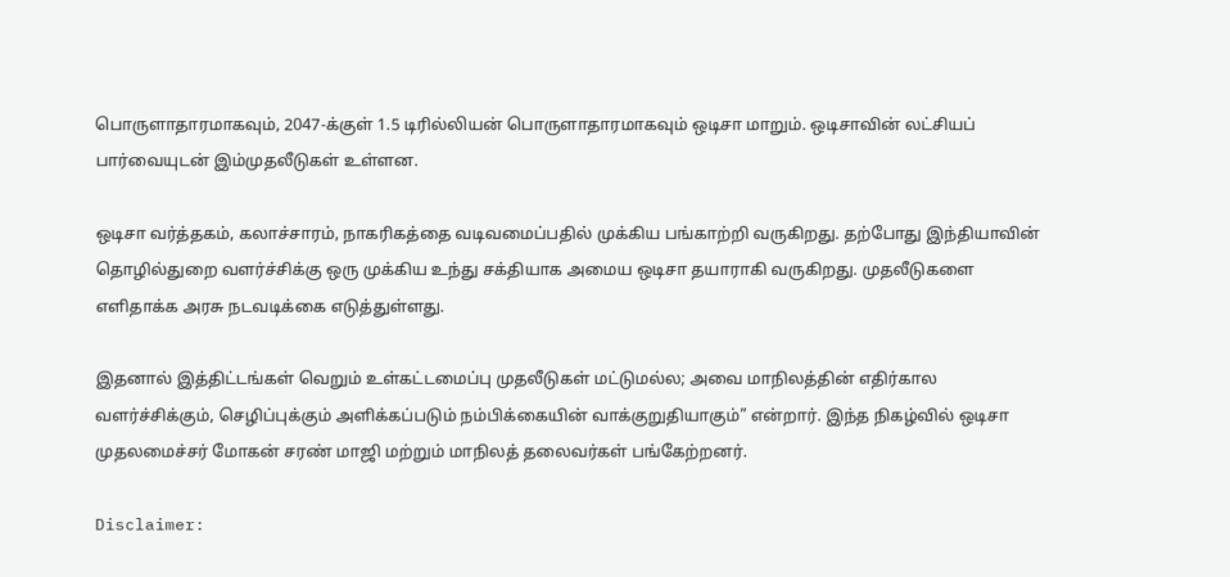பொருளாதாரமாகவும், 2047-க்குள் 1.5 டிரில்லியன் பொருளாதாரமாகவும் ஒடிசா மாறும். ஒடிசாவின் லட்சியப் பார்வையுடன் இம்முதலீடுகள் உள்ளன.

ஒடிசா வர்த்தகம், கலாச்சாரம், நாகரிகத்தை வடிவமைப்பதில் முக்கிய பங்காற்றி வருகிறது. தற்போது இந்தியாவின் தொழில்துறை வளர்ச்சிக்கு ஒரு முக்கிய உந்து சக்தியாக அமைய ஒடிசா தயாராகி வருகிறது. முதலீடுகளை எளிதாக்க அரசு நடவடிக்கை எடுத்துள்ளது.

இதனால் இத்திட்டங்கள் வெறும் உள்கட்டமைப்பு முதலீடுகள் மட்டுமல்ல; அவை மாநிலத்தின் எதிர்கால வளர்ச்சிக்கும், செழிப்புக்கும் அளிக்கப்படும் நம்பிக்கையின் வாக்குறுதியாகும்” என்றார். இந்த நிகழ்வில் ஒடிசா முதலமைச்சர் மோகன் சரண் மாஜி மற்றும் மாநிலத் தலைவர்கள் பங்கேற்றனர்.

Disclaimer: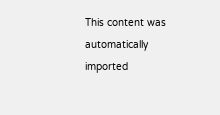This content was automatically imported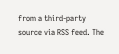from a third-party source via RSS feed. The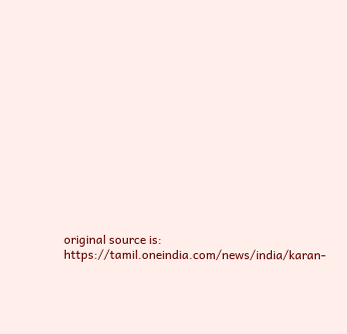original source is: https://tamil.oneindia.com/news/india/karan-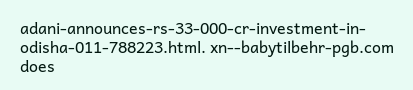adani-announces-rs-33-000-cr-investment-in-odisha-011-788223.html. xn--babytilbehr-pgb.com does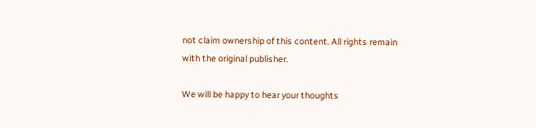not claim ownership of this content. All rights remain with the original publisher.

We will be happy to hear your thoughts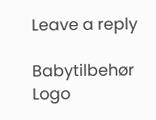Leave a reply

Babytilbehør
Logo